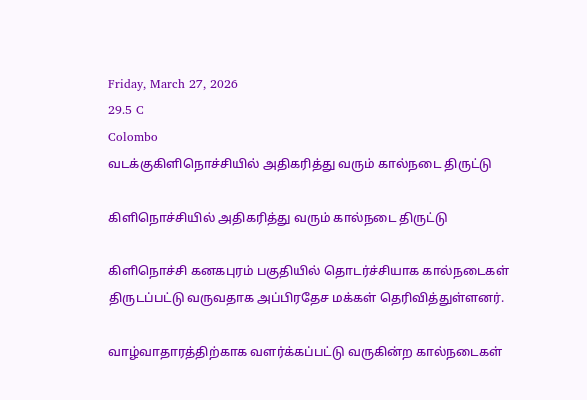Friday, March 27, 2026
29.5 C
Colombo
வடக்குகிளிநொச்சியில் அதிகரித்து வரும் கால்நடை திருட்டு

கிளிநொச்சியில் அதிகரித்து வரும் கால்நடை திருட்டு

கிளிநொச்சி கனகபுரம் பகுதியில் தொடர்ச்சியாக கால்நடைகள் திருடப்பட்டு வருவதாக அப்பிரதேச மக்கள் தெரிவித்துள்ளனர்.

வாழ்வாதாரத்திற்காக வளர்க்கப்பட்டு வருகின்ற கால்நடைகள்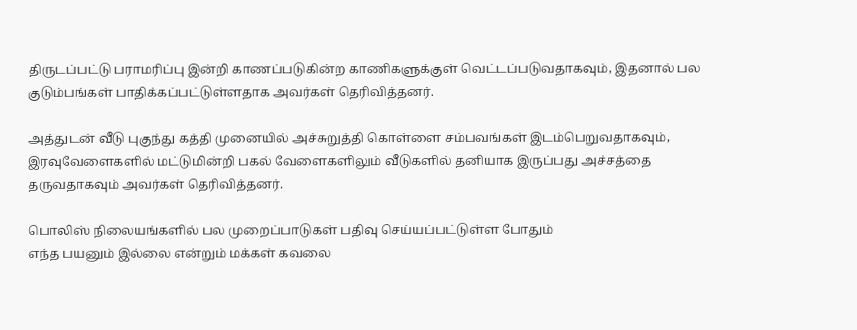திருடப்பட்டு பராமரிப்பு இன்றி காணப்படுகின்ற காணிகளுக்குள் வெட்டப்படுவதாகவும், இதனால் பல குடும்பங்கள் பாதிக்கப்பட்டுள்ளதாக அவர்கள் தெரிவித்தனர்.

அத்துடன் வீடு புகுந்து கத்தி முனையில் அச்சுறுத்தி கொள்ளை சம்பவங்கள் இடம்பெறுவதாகவும், இரவுவேளைகளில் மட்டுமின்றி பகல் வேளைகளிலும் வீடுகளில் தனியாக இருப்பது அச்சத்தை தருவதாகவும் அவர்கள் தெரிவித்தனர்.

பொலிஸ் நிலையங்களில் பல முறைப்பாடுகள் பதிவு செய்யப்பட்டுள்ள போதும்
எந்த பயனும் இல்லை என்றும் மக்கள் கவலை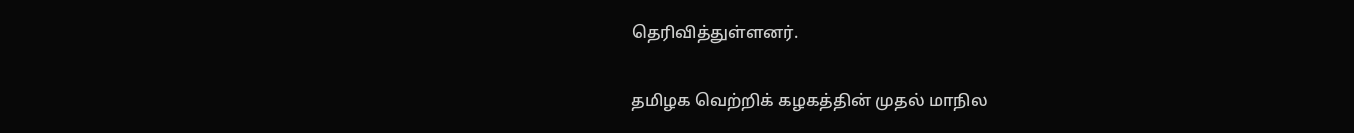தெரிவித்துள்ளனர்.

தமிழக வெற்றிக் கழகத்தின் முதல் மாநில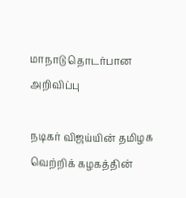மாநாடு தொடர்பான அறிவிப்பு

நடிகர் விஜய்யின் தமிழக வெற்றிக் கழகத்தின்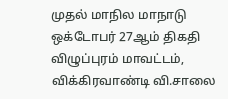முதல் மாநில மாநாடு ஒக்டோபர் 27ஆம் திகதி விழுப்புரம் மாவட்டம், விக்கிரவாண்டி வி.சாலை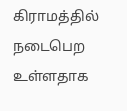கிராமத்தில் நடைபெற உள்ளதாக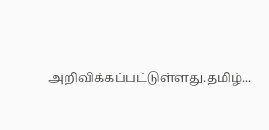அறிவிக்கப்பட்டுள்ளது.தமிழ்...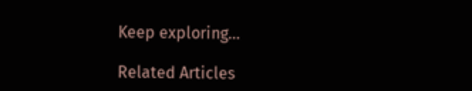Keep exploring...

Related Articles